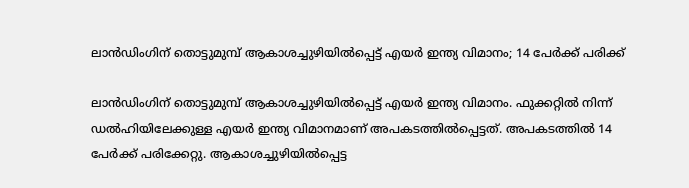ലാന്‍ഡിംഗിന് തൊട്ടുമുമ്പ് ആകാശച്ചുഴിയില്‍പ്പെട്ട് എയര്‍ ഇന്ത്യ വിമാനം; 14 പേര്‍ക്ക് പരിക്ക്

ലാന്‍ഡിംഗിന് തൊട്ടുമുമ്പ് ആകാശച്ചുഴിയില്‍പ്പെട്ട് എയര്‍ ഇന്ത്യ വിമാനം. ഫുക്കറ്റില്‍ നിന്ന് ഡല്‍ഹിയിലേക്കുള്ള എയര്‍ ഇന്ത്യ വിമാനമാണ് അപകടത്തില്‍പ്പെട്ടത്. അപകടത്തില്‍ 14 പേര്‍ക്ക് പരിക്കേറ്റു. ആകാശച്ചുഴിയില്‍പ്പെട്ട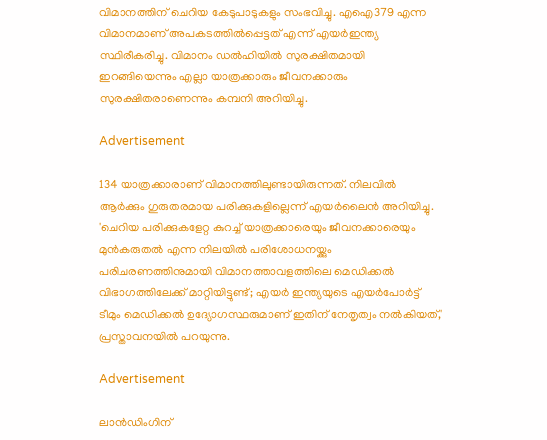വിമാനത്തിന് ചെറിയ കേടുപാടുകളും സംഭവിച്ചു. എഐ379 എന്ന വിമാനമാണ് അപകടത്തില്‍പ്പെട്ടത് എന്ന് എയര്‍ഇന്ത്യ സ്ഥിരീകരിച്ചു. വിമാനം ഡല്‍ഹിയില്‍ സുരക്ഷിതമായി ഇറങ്ങിയെന്നും എല്ലാ യാത്രക്കാരും ജീവനക്കാരും സുരക്ഷിതരാണെന്നും കമ്പനി അറിയിച്ചു.

Advertisement

134 യാത്രക്കാരാണ് വിമാനത്തിലുണ്ടായിരുന്നത്. നിലവില്‍ ആര്‍ക്കും ഗുരുതരമായ പരിക്കുകളില്ലെന്ന് എയര്‍ലൈന്‍ അറിയിച്ചു. 'ചെറിയ പരിക്കുകളേറ്റ കുറച്ച് യാത്രക്കാരെയും ജീവനക്കാരെയും മുന്‍കരുതല്‍ എന്ന നിലയില്‍ പരിശോധനയ്ക്കും പരിചരണത്തിനുമായി വിമാനത്താവളത്തിലെ മെഡിക്കല്‍ വിഭാഗത്തിലേക്ക് മാറ്റിയിട്ടുണ്ട്; എയര്‍ ഇന്ത്യയുടെ എയര്‍പോര്‍ട്ട് ടീമും മെഡിക്കല്‍ ഉദ്യോഗസ്ഥരുമാണ് ഇതിന് നേതൃത്വം നല്‍കിയത്,' പ്രസ്താവനയില്‍ പറയുന്നു.

Advertisement

ലാന്‍ഡിംഗിന്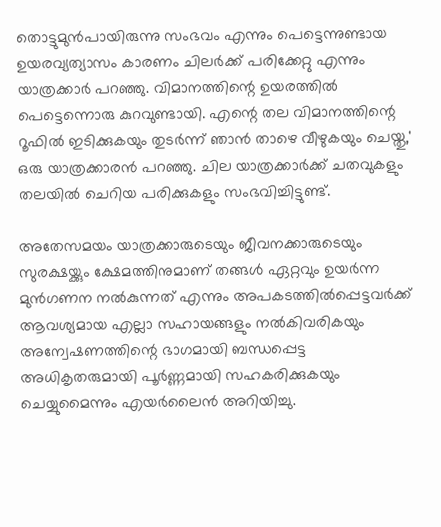തൊട്ടുമുന്‍പായിരുന്നു സംഭവം എന്നും പെട്ടെന്നുണ്ടായ ഉയരവ്യത്യാസം കാരണം ചിലര്‍ക്ക് പരിക്കേറ്റു എന്നും യാത്രക്കാര്‍ പറഞ്ഞു. വിമാനത്തിന്റെ ഉയരത്തില്‍ പെട്ടെന്നൊരു കുറവുണ്ടായി. എന്റെ തല വിമാനത്തിന്റെ റൂഫില്‍ ഇടിക്കുകയും തുടര്‍ന്ന് ഞാന്‍ താഴെ വീഴുകയും ചെയ്തു,' ഒരു യാത്രക്കാരന്‍ പറഞ്ഞു. ചില യാത്രക്കാര്‍ക്ക് ചതവുകളും തലയില്‍ ചെറിയ പരിക്കുകളും സംഭവിച്ചിട്ടുണ്ട്.

അതേസമയം യാത്രക്കാരുടെയും ജീവനക്കാരുടെയും സുരക്ഷയ്ക്കും ക്ഷേമത്തിനുമാണ് തങ്ങള്‍ ഏറ്റവും ഉയര്‍ന്ന മുന്‍ഗണന നല്‍കുന്നത് എന്നും അപകടത്തില്‍പ്പെട്ടവര്‍ക്ക് ആവശ്യമായ എല്ലാ സഹായങ്ങളും നല്‍കിവരികയും അന്വേഷണത്തിന്റെ ഭാഗമായി ബന്ധപ്പെട്ട അധികൃതരുമായി പൂര്‍ണ്ണമായി സഹകരിക്കുകയും ചെയ്യുമൈന്നും എയര്‍ലൈന്‍ അറിയിച്ചു.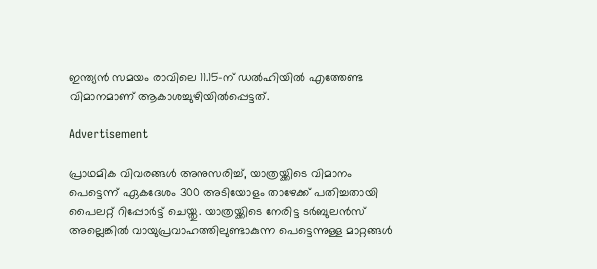ഇന്ത്യന്‍ സമയം രാവിലെ 11.15-ന് ഡല്‍ഹിയില്‍ എത്തേണ്ട വിമാനമാണ് ആകാശച്ചുഴിയില്‍പ്പെട്ടത്.

Advertisement

പ്രാഥമിക വിവരങ്ങള്‍ അനുസരിച്ച്, യാത്രയ്ക്കിടെ വിമാനം പെട്ടെന്ന് ഏകദേശം 300 അടിയോളം താഴേക്ക് പതിച്ചതായി പൈലറ്റ് റിപ്പോര്‍ട്ട് ചെയ്തു. യാത്രയ്ക്കിടെ നേരിട്ട ടര്‍ബുലന്‍സ് അല്ലെങ്കില്‍ വായുപ്രവാഹത്തിലുണ്ടാകുന്ന പെട്ടെന്നുള്ള മാറ്റങ്ങള്‍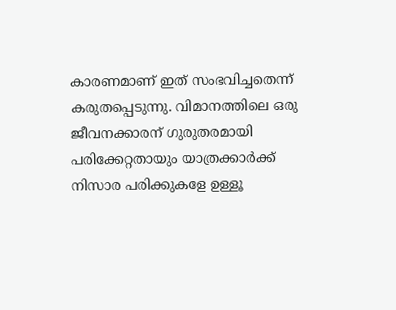കാരണമാണ് ഇത് സംഭവിച്ചതെന്ന് കരുതപ്പെടുന്നു. വിമാനത്തിലെ ഒരു ജീവനക്കാരന് ഗുരുതരമായി പരിക്കേറ്റതായും യാത്രക്കാര്‍ക്ക് നിസാര പരിക്കുകളേ ഉള്ളൂ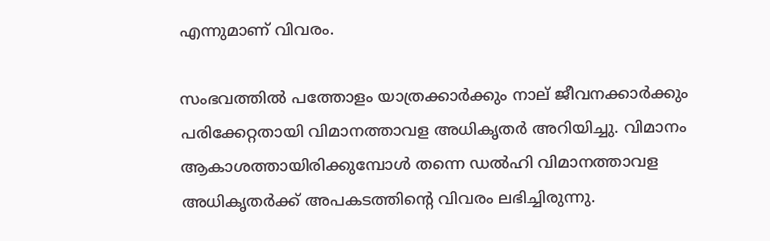എന്നുമാണ് വിവരം.

സംഭവത്തില്‍ പത്തോളം യാത്രക്കാര്‍ക്കും നാല് ജീവനക്കാര്‍ക്കും പരിക്കേറ്റതായി വിമാനത്താവള അധികൃതര്‍ അറിയിച്ചു. വിമാനം ആകാശത്തായിരിക്കുമ്പോള്‍ തന്നെ ഡല്‍ഹി വിമാനത്താവള അധികൃതര്‍ക്ക് അപകടത്തിന്റെ വിവരം ലഭിച്ചിരുന്നു.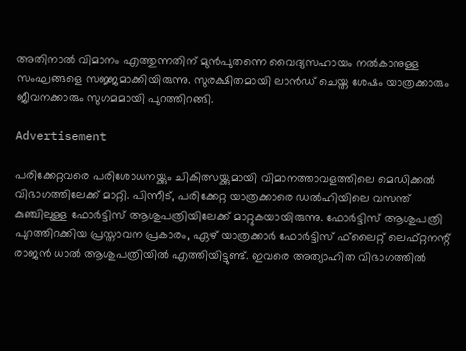അതിനാല്‍ വിമാനം എത്തുന്നതിന് മുന്‍പുതന്നെ വൈദ്യസഹായം നല്‍കാനുള്ള സംഘങ്ങളെ സജ്ജമാക്കിയിരുന്നു. സുരക്ഷിതമായി ലാന്‍ഡ് ചെയ്ത ശേഷം യാത്രക്കാരും ജീവനക്കാരും സുഗമമായി പുറത്തിറങ്ങി.

Advertisement

പരിക്കേറ്റവരെ പരിശോധനയ്ക്കും ചികിത്സയ്ക്കുമായി വിമാനത്താവളത്തിലെ മെഡിക്കല്‍ വിഭാഗത്തിലേക്ക് മാറ്റി. പിന്നീട്, പരിക്കേറ്റ യാത്രക്കാരെ ഡല്‍ഹിയിലെ വസന്ത് കുഞ്ചിലുള്ള ഫോര്‍ട്ടിസ് ആശുപത്രിയിലേക്ക് മാറ്റുകയായിരുന്നു. ഫോര്‍ട്ടിസ് ആശുപത്രി പുറത്തിറക്കിയ പ്രസ്താവന പ്രകാരം, ഏഴ് യാത്രക്കാര്‍ ഫോര്‍ട്ടിസ് ഫ്‌ലൈറ്റ് ലെഫ്റ്റനന്റ് രാജന്‍ ധാല്‍ ആശുപത്രിയില്‍ എത്തിയിട്ടുണ്ട്. ഇവരെ അത്യാഹിത വിഭാഗത്തില്‍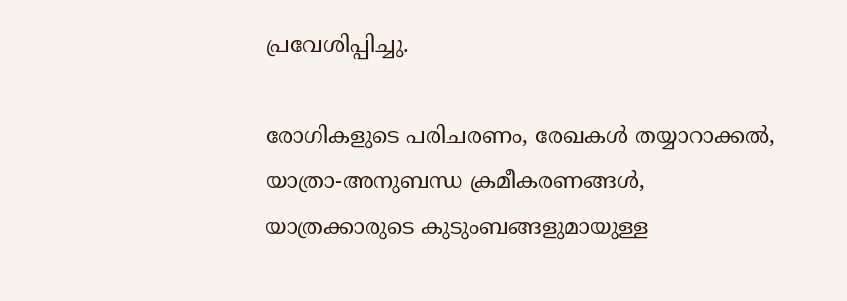പ്രവേശിപ്പിച്ചു.

രോഗികളുടെ പരിചരണം, രേഖകള്‍ തയ്യാറാക്കല്‍, യാത്രാ-അനുബന്ധ ക്രമീകരണങ്ങള്‍, യാത്രക്കാരുടെ കുടുംബങ്ങളുമായുള്ള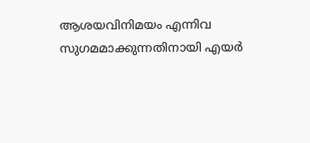ആശയവിനിമയം എന്നിവ സുഗമമാക്കുന്നതിനായി എയര്‍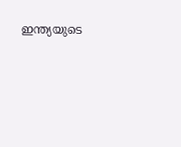ഇന്ത്യയുടെ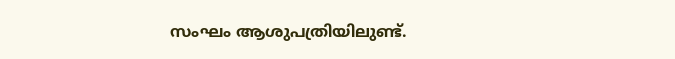സംഘം ആശുപത്രിയിലുണ്ട്.